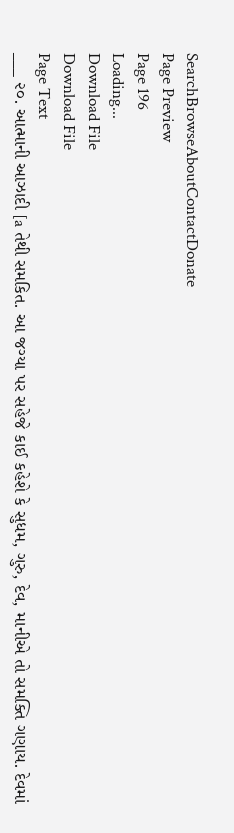SearchBrowseAboutContactDonate
Page Preview
Page 196
Loading...
Download File
Download File
Page Text
___ ૨૦. આત્માની આઝાદી [a તેથી સમકિત. આ જગ્યા પર સહેજે કાઈ કહેશે કે સુધમ, ગુરુ, દેવ, માનીએ તો સમક્તિ ગણાય. દેવમાં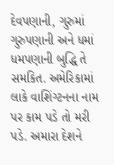દેવપણાની, ગુરુમાં ગુરુપણાની અને ધમાં ધમપણાની બુદ્ધિ તે સમકિત. અમેરિકામાં લાકે વાશિંગ્ટનના નામ પર કામ પડે તો મરી પડે. અમારા દેશને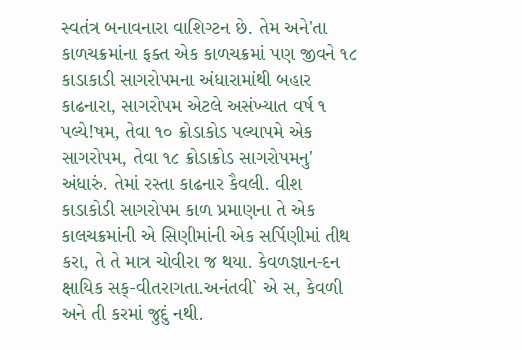સ્વતંત્ર બનાવનારા વાશિગ્ટન છે. તેમ અને'તા કાળચક્રમાંના ફક્ત એક કાળચક્રમાં પણ જીવને ૧૮ કાડાકાડી સાગરોપમના અંધારામાંથી બહાર કાઢનારા, સાગરોપમ એટલે અસંખ્યાત વર્ષ ૧ પલ્યે!ષમ, તેવા ૧૦ ક્રોડાકોડ પલ્યાપમે એક સાગરોપમ, તેવા ૧૮ ક્રોડાક્રોડ સાગરોપમનુ' અંધારું. તેમાં રસ્તા કાઢનાર કૈવલી. વીશ કાડાકોડી સાગરોપમ કાળ પ્રમાણના તે એક કાલચક્રમાંની એ સિણીમાંની એક સર્પિણીમાં તીથ કરા, તે તે માત્ર ચોવીરા જ થયા. કેવળજ્ઞાન-દન ક્ષાયિક સક્-વીતરાગતા.અનંતવી` એ સ, કેવળી અને તી કરમાં જુદું નથી.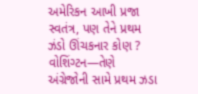અમેરિકન આખી પ્રજા સ્વતંત્ર, પણ તેને પ્રથમ ઝંડો ઊંચકનાર કોણ ? વોશિંગ્ટન—તેણે અંગ્રેજોની સામે પ્રથમ ઝડા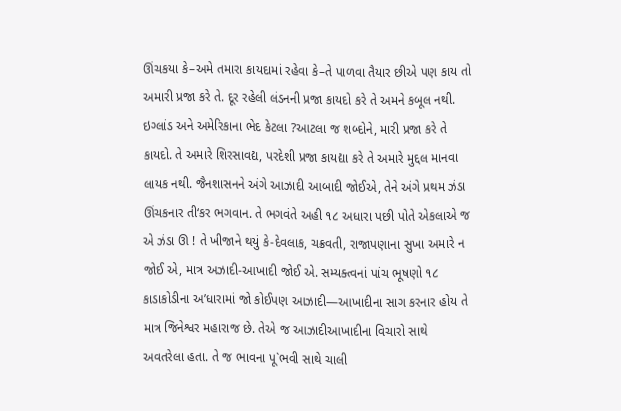ઊંચકયા કે–અમે તમારા કાયદામાં રહેવા કે–તે પાળવા તૈયાર છીએ પણ કાય તો અમારી પ્રજા કરે તે. દૂર રહેલી લંડનની પ્રજા કાયદો કરે તે અમને કબૂલ નથી. ઇગ્લાંડ અને અમેરિકાના ભેદ કેટલા ?આટલા જ શબ્દોને, મારી પ્રજા કરે તે કાયદો. તે અમારે શિરસાવદ્ય, પરદેશી પ્રજા કાયદ્યા કરે તે અમારે મુદ્દલ માનવા લાયક નથી. જૈનશાસનને અંગે આઝાદી આબાદી જોઈએ, તેને અંગે પ્રથમ ઝંડા ઊંચકનાર તી‘કર ભગવાન. તે ભગવંતે અહી ૧૮ અધારા પછી પોતે એકલાએ જ એ ઝંડા ઊ ! તે ખીજાને થયું કે-દેવલાક, ચક્રવતી, રાજાપણાના સુખા અમારે ન જોઈ એ, માત્ર અઝાદી-આખાદી જોઈ એ. સમ્યક્ત્વનાં પાંચ ભૂષણો ૧૮ કાડાકોડીના અ’ધારામાં જો કોઈપણ આઝાદી—આખાદીના સાગ કરનાર હોય તે માત્ર જિનેશ્વર મહારાજ છે. તેએ જ આઝાદીઆખાદીના વિચારો સાથે અવતરેલા હતા. તે જ ભાવના પૂ`ભવી સાથે ચાલી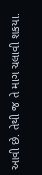આવી છે. તેથી જ તે માગ ચલાવી શકયા.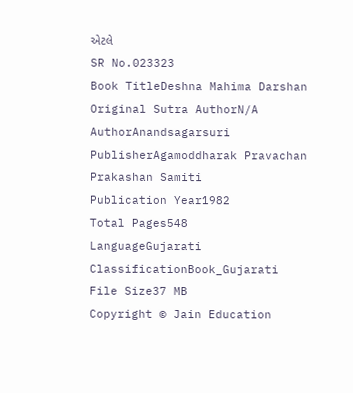એટલે
SR No.023323
Book TitleDeshna Mahima Darshan
Original Sutra AuthorN/A
AuthorAnandsagarsuri
PublisherAgamoddharak Pravachan Prakashan Samiti
Publication Year1982
Total Pages548
LanguageGujarati
ClassificationBook_Gujarati
File Size37 MB
Copyright © Jain Education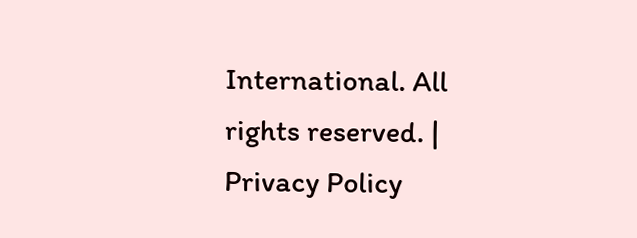International. All rights reserved. | Privacy Policy